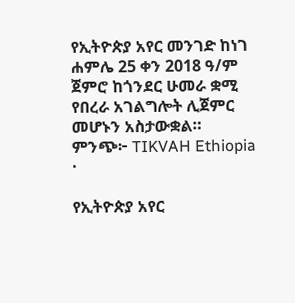የኢትዮጵያ አየር መንገድ ከነገ ሐምሌ 25 ቀን 2018 ዓ/ም ጀምሮ ከጎንደር ሁመራ ቋሚ የበረራ አገልግሎት ሊጀምር መሆኑን አስታውቋል።
ምንጭ፦ TIKVAH Ethiopia
·

የኢትዮጵያ አየር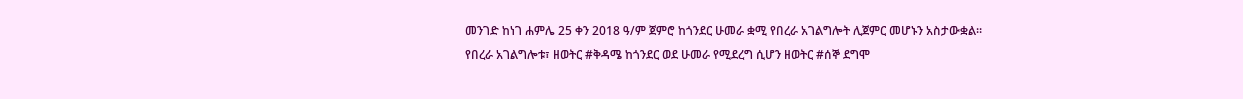መንገድ ከነገ ሐምሌ 25 ቀን 2018 ዓ/ም ጀምሮ ከጎንደር ሁመራ ቋሚ የበረራ አገልግሎት ሊጀምር መሆኑን አስታውቋል።
የበረራ አገልግሎቱ፣ ዘወትር #ቅዳሜ ከጎንደር ወደ ሁመራ የሚደረግ ሲሆን ዘወትር #ሰኞ ደግሞ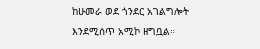ከሁመራ ወደ ጎንደር አገልግሎት እንደሚሰጥ አሚኮ ዘግቧል።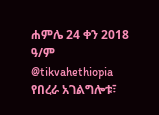ሐምሌ 24 ቀን 2018 ዓ/ም
@tikvahethiopia
የበረራ አገልግሎቱ፣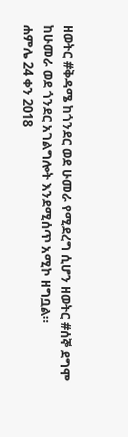ዘወትር #ቅዳሜ ከጎንደር ወደ ሁመራ የሚደረግ ሲሆን ዘወትር #ሰኞ ደግሞ ከሁመራ ወደ ጎንደር አገልግሎት እንደሚሰጥ አሚኮ ዘግቧል።
ሐምሌ 24 ቀን 2018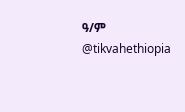ዓ/ም
@tikvahethiopia